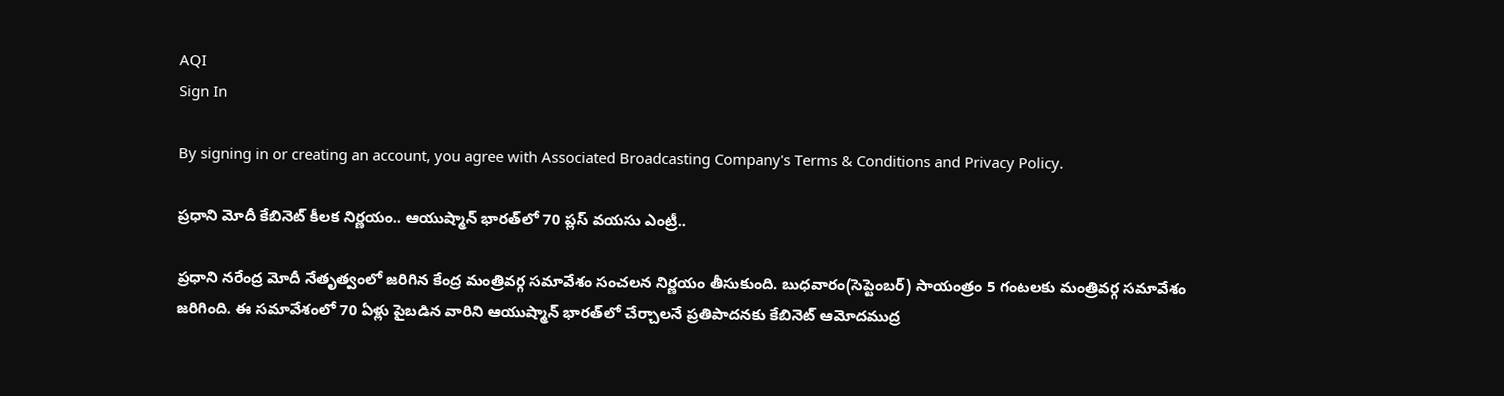AQI
Sign In

By signing in or creating an account, you agree with Associated Broadcasting Company's Terms & Conditions and Privacy Policy.

ప్రధాని మోదీ కేబినెట్‌ కీలక నిర్ణయం.. ఆయుష్మాన్ భారత్‌లో 70 ప్లస్ వయసు ఎంట్రీ..

ప్రధాని నరేంద్ర మోదీ నేతృత్వంలో జరిగిన కేంద్ర మంత్రివర్గ సమావేశం సంచలన నిర్ణయం తీసుకుంది. బుధవారం(సెప్టెంబర్) సాయంత్రం 5 గంటలకు మంత్రివర్గ సమావేశం జరిగింది. ఈ సమావేశంలో 70 ఏళ్లు పైబడిన వారిని ఆయుష్మాన్ భారత్‌లో చేర్చాలనే ప్రతిపాదనకు కేబినెట్ ఆమోదముద్ర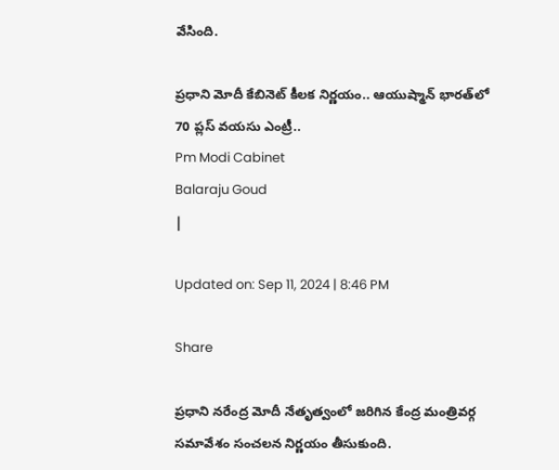వేసింది.

ప్రధాని మోదీ కేబినెట్‌ కీలక నిర్ణయం.. ఆయుష్మాన్ భారత్‌లో 70 ప్లస్ వయసు ఎంట్రీ..
Pm Modi Cabinet
Balaraju Goud
|

Updated on: Sep 11, 2024 | 8:46 PM

Share

ప్రధాని నరేంద్ర మోదీ నేతృత్వంలో జరిగిన కేంద్ర మంత్రివర్గ సమావేశం సంచలన నిర్ణయం తీసుకుంది.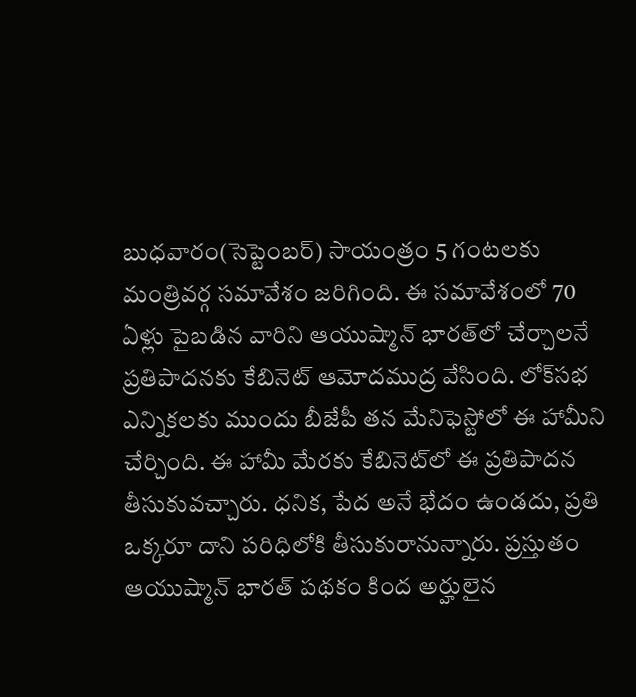బుధవారం(సెప్టెంబర్) సాయంత్రం 5 గంటలకు మంత్రివర్గ సమావేశం జరిగింది. ఈ సమావేశంలో 70 ఏళ్లు పైబడిన వారిని ఆయుష్మాన్ భారత్‌లో చేర్చాలనే ప్రతిపాదనకు కేబినెట్ ఆమోదముద్ర వేసింది. లోక్‌సభ ఎన్నికలకు ముందు బీజేపీ తన మేనిఫెస్టోలో ఈ హామీని చేర్చింది. ఈ హామీ మేరకు కేబినెట్‌లో ఈ ప్రతిపాదన తీసుకువచ్చారు. ధనిక, పేద అనే భేదం ఉండదు, ప్రతి ఒక్కరూ దాని పరిధిలోకి తీసుకురానున్నారు. ప్రస్తుతం ఆయుష్మాన్ భారత్ పథకం కింద అర్హులైన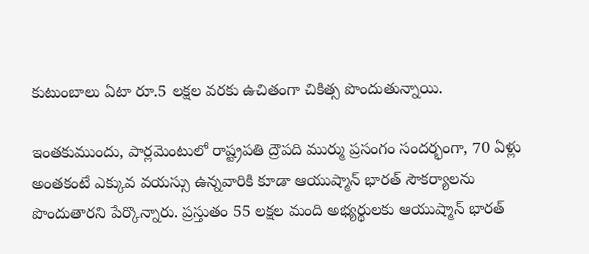కుటుంబాలు ఏటా రూ.5 లక్షల వరకు ఉచితంగా చికిత్స పొందుతున్నాయి.

ఇంతకుముందు, పార్లమెంటులో రాష్ట్రపతి ద్రౌపది ముర్ము ప్రసంగం సందర్భంగా, 70 ఏళ్లు అంతకంటే ఎక్కువ వయస్సు ఉన్నవారికి కూడా ఆయుష్మాన్ భారత్ సౌకర్యాలను పొందుతారని పేర్కొన్నారు. ప్రస్తుతం 55 లక్షల మంది అభ్యర్థులకు ఆయుష్మాన్ భారత్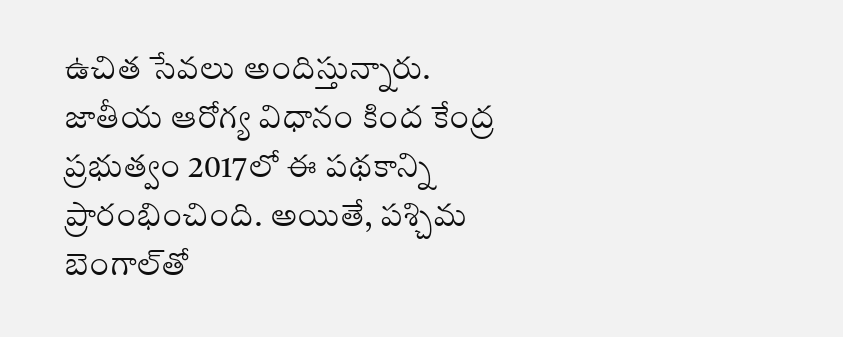ఉచిత సేవలు అందిస్తున్నారు. జాతీయ ఆరోగ్య విధానం కింద కేంద్ర ప్రభుత్వం 2017లో ఈ పథకాన్ని ప్రారంభించింది. అయితే, పశ్చిమ బెంగాల్‌తో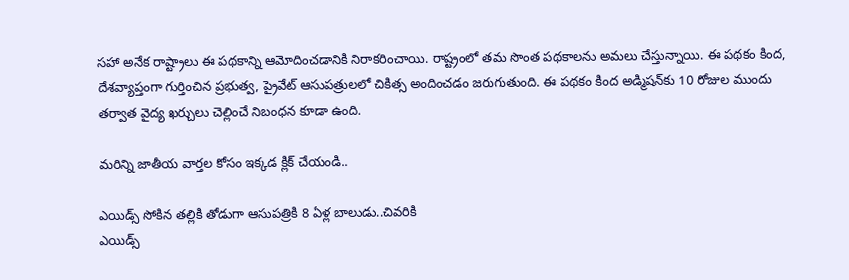సహా అనేక రాష్ట్రాలు ఈ పథకాన్ని ఆమోదించడానికి నిరాకరించాయి. రాష్ట్రంలో తమ సొంత పథకాలను అమలు చేస్తున్నాయి. ఈ పథకం కింద, దేశవ్యాప్తంగా గుర్తించిన ప్రభుత్వ, ప్రైవేట్ ఆసుపత్రులలో చికిత్స అందించడం జరుగుతుంది. ఈ పథకం కింద అడ్మిషన్‌కు 10 రోజుల ముందు తర్వాత వైద్య ఖర్చులు చెల్లించే నిబంధన కూడా ఉంది.

మరిన్ని జాతీయ వార్తల కోసం ఇక్కడ క్లిక్ చేయండి..

ఎయిడ్స్‌ సోకిన తల్లికి తోడుగా ఆసుపత్రికి 8 ఏళ్ల బాలుడు..చివరికి
ఎయిడ్స్‌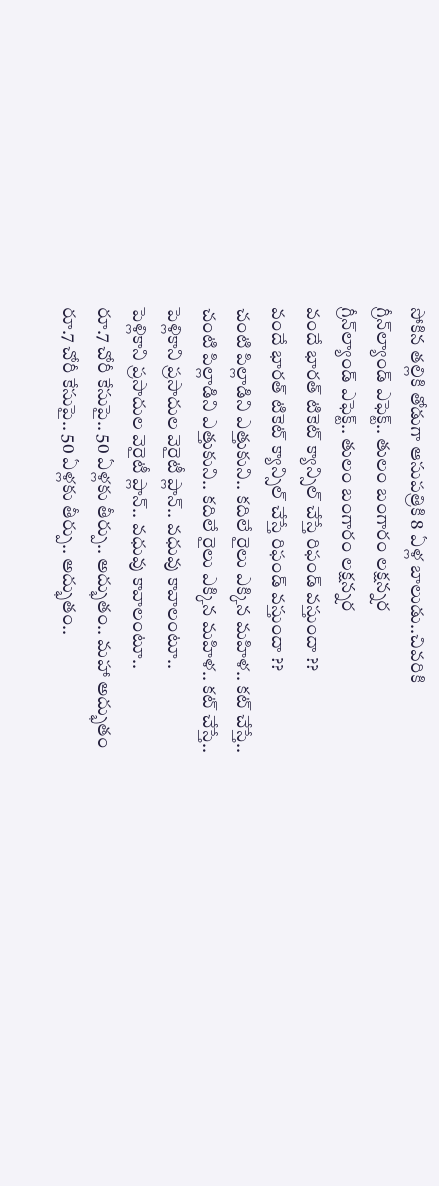సోకిన తల్లికి తోడుగా ఆసుపత్రికి 8 ఏళ్ల బాలుడు..చివరికి
గ్రీన్‌ల్యాండ్‌ ఎఫెక్ట్‌.. తులం బంగారం లక్షన్నర
గ్రీన్‌ల్యాండ్‌ ఎఫెక్ట్‌.. తులం బంగారం లక్షన్నర
వందే భారత్‌ టికెట్ క్యాన్సిల్ చేస్తే రిఫండ్ వస్తుందా ??
వందే భారత్‌ టికెట్ క్యాన్సిల్ చేస్తే రిఫండ్ వస్తుందా ??
చంటి పిల్లాడిని ఎత్తుకుని.. కదిలే రైలు ఎక్కిన మహిళ.. కట్ చేస్తే..
చంటి పిల్లాడిని ఎత్తుకుని.. కదిలే రైలు ఎక్కిన మహిళ.. కట్ చేస్తే..
పెళ్లికాని ప్రసాదుల వెరైటీ ప్లాన్.. వధువు కావాలంటూ..
పెళ్లికాని ప్రసాదుల వెరైటీ ప్లాన్.. వధువు కావాలంటూ..
రూ.7 చోరీ కేసుపై.. 50 ఏళ్లకు తీర్పు.. అద్భుతం.. మహా అద్భుతం
రూ.7 చోరీ కేసుపై.. 50 ఏళ్లకు తీర్పు.. అద్భుతం..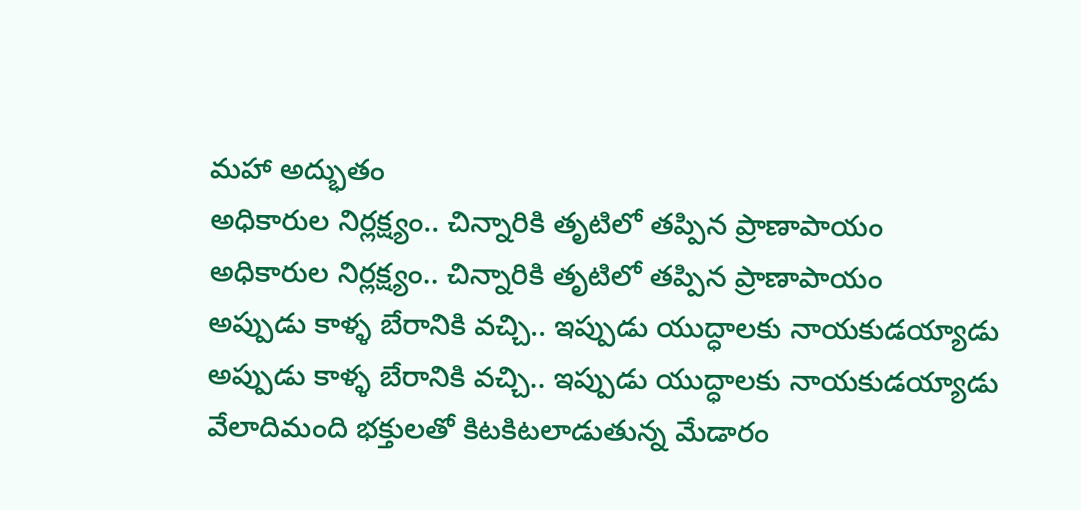మహా అద్భుతం
అధికారుల నిర్లక్ష్యం.. చిన్నారికి తృటిలో తప్పిన ప్రాణాపాయం
అధికారుల నిర్లక్ష్యం.. చిన్నారికి తృటిలో తప్పిన ప్రాణాపాయం
అప్పుడు కాళ్ళ బేరానికి వచ్చి.. ఇప్పుడు యుద్ధాలకు నాయకుడయ్యాడు
అప్పుడు కాళ్ళ బేరానికి వచ్చి.. ఇప్పుడు యుద్ధాలకు నాయకుడయ్యాడు
వేలాదిమంది భక్తులతో కిటకిటలాడుతున్న మేడారం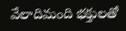వేలాదిమంది భక్తులతో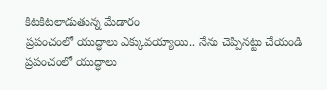కిటకిటలాడుతున్న మేడారం
ప్రపంచంలో యుద్ధాలు ఎక్కువయ్యాయి.. నేను చెప్పినట్టు చేయండి
ప్రపంచంలో యుద్ధాలు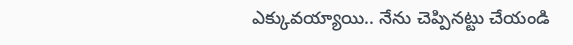ఎక్కువయ్యాయి.. నేను చెప్పినట్టు చేయండి